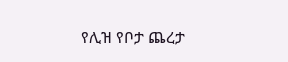የሊዝ የቦታ ጨረታ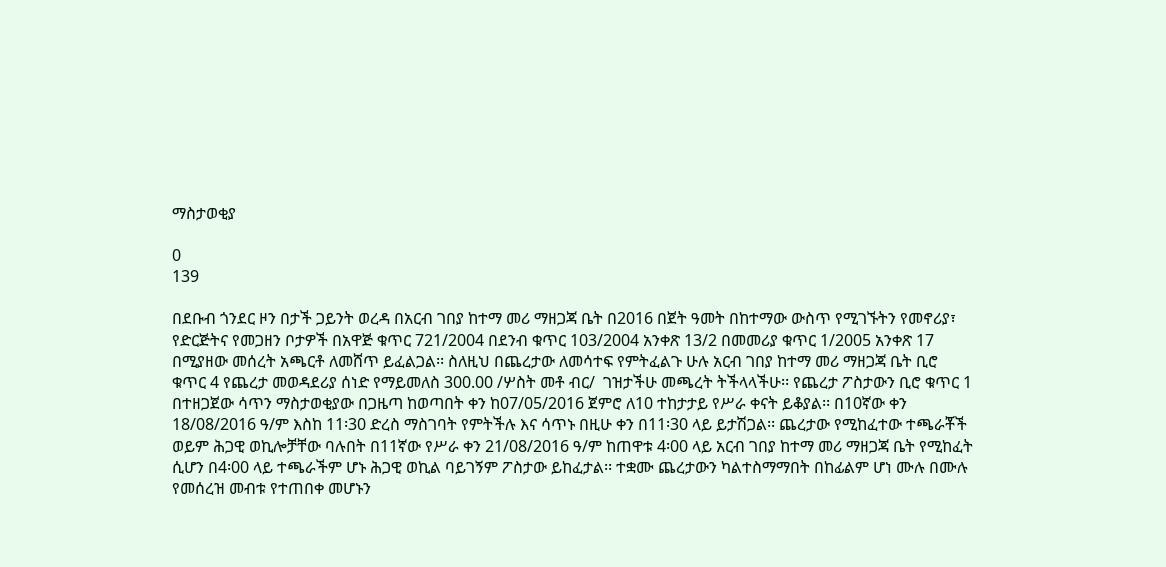ማስታወቂያ

0
139

በደቡብ ጎንደር ዞን በታች ጋይንት ወረዳ በአርብ ገበያ ከተማ መሪ ማዘጋጃ ቤት በ2016 በጀት ዓመት በከተማው ውስጥ የሚገኙትን የመኖሪያ፣ የድርጅትና የመጋዘን ቦታዎች በአዋጅ ቁጥር 721/2004 በደንብ ቁጥር 103/2004 አንቀጽ 13/2 በመመሪያ ቁጥር 1/2005 አንቀጽ 17 በሚያዘው መሰረት አጫርቶ ለመሸጥ ይፈልጋል፡፡ ስለዚህ በጨረታው ለመሳተፍ የምትፈልጉ ሁሉ አርብ ገበያ ከተማ መሪ ማዘጋጃ ቤት ቢሮ ቁጥር 4 የጨረታ መወዳደሪያ ሰነድ የማይመለስ 300.00 /ሦስት መቶ ብር/  ገዝታችሁ መጫረት ትችላላችሁ፡፡ የጨረታ ፖስታውን ቢሮ ቁጥር 1 በተዘጋጀው ሳጥን ማስታወቂያው በጋዜጣ ከወጣበት ቀን ከ07/05/2016 ጀምሮ ለ10 ተከታታይ የሥራ ቀናት ይቆያል፡፡ በ10ኛው ቀን 18/08/2016 ዓ/ም እስከ 11፡30 ድረስ ማስገባት የምትችሉ እና ሳጥኑ በዚሁ ቀን በ11፡30 ላይ ይታሽጋል፡፡ ጨረታው የሚከፈተው ተጫራቾች ወይም ሕጋዊ ወኪሎቻቸው ባሉበት በ11ኛው የሥራ ቀን 21/08/2016 ዓ/ም ከጠዋቱ 4፡00 ላይ አርብ ገበያ ከተማ መሪ ማዘጋጃ ቤት የሚከፈት ሲሆን በ4፡00 ላይ ተጫራችም ሆኑ ሕጋዊ ወኪል ባይገኝም ፖስታው ይከፈታል፡፡ ተቋሙ ጨረታውን ካልተስማማበት በከፊልም ሆነ ሙሉ በሙሉ የመሰረዝ መብቱ የተጠበቀ መሆኑን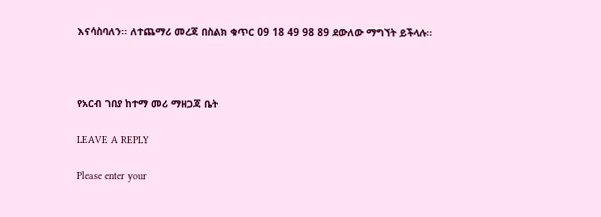እናሳስባለን፡፡ ለተጨማሪ መረጃ በስልክ ቁጥር 09 18 49 98 89 ደውለው ማግኘት ይችላሉ፡፡



የአርብ ገበያ ከተማ መሪ ማዘጋጃ ቤት

LEAVE A REPLY

Please enter your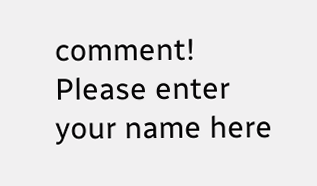comment!
Please enter your name here